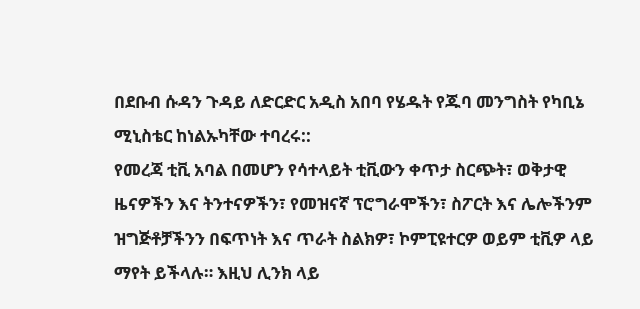በደቡብ ሱዳን ጉዳይ ለድርድር አዲስ አበባ የሄዱት የጁባ መንግስት የካቢኔ ሚኒስቴር ከነልኡካቸው ተባረሩ::
የመረጃ ቲቪ አባል በመሆን የሳተላይት ቲቪውን ቀጥታ ስርጭት፣ ወቅታዊ ዜናዎችን እና ትንተናዎችን፣ የመዝናኛ ፕሮግራሞችን፣ ስፖርት እና ሌሎችንም ዝግጅቶቻችንን በፍጥነት እና ጥራት ስልክዎ፣ ኮምፒዩተርዎ ወይም ቲቪዎ ላይ ማየት ይችላሉ። እዚህ ሊንክ ላይ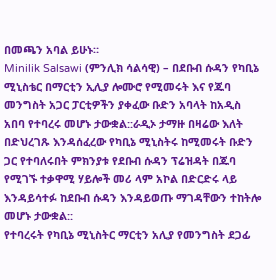በመጫን አባል ይሁኑ።
Minilik Salsawi (ምንሊክ ሳልሳዊ) – በደቡብ ሱዳን የካቢኔ ሚኒስቴር በማርቲን ኢሊያ ሎሙሮ የሚመሩት እና የጁባ መንግስት አጋር ፓርቲዎችን ያቀፈው ቡድን አባላት ከአዲስ አበባ የተባረሩ መሆኑ ታውቋል::ራዲኦ ታማዙ በዛሬው እለት በድህረገጹ እንዳሰፈረው የካቢኔ ሚኒስትሩ ከሚመሩት ቡድን ጋር የተባለሩበት ምክንያቱ የደቡብ ሱዳን ፕሬዝዳት በጁባ የሚገኙ ተቃዋሚ ሃይሎች መሪ ላም አኮል በድርድሩ ላይ እንዳይሳተፉ ከደቡብ ሱዳን እንዳይወጡ ማገዳቸውን ተከትሎ መሆኑ ታውቋል::
የተባረሩት የካቢኔ ሚኒስትር ማርቲን አሊያ የመንግስት ደጋፊ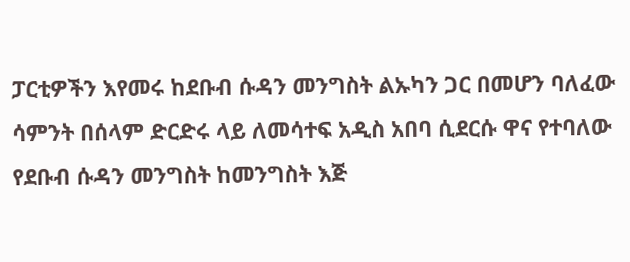ፓርቲዎችን እየመሩ ከደቡብ ሱዳን መንግስት ልኡካን ጋር በመሆን ባለፈው ሳምንት በሰላም ድርድሩ ላይ ለመሳተፍ አዲስ አበባ ሲደርሱ ዋና የተባለው የደቡብ ሱዳን መንግስት ከመንግስት እጅ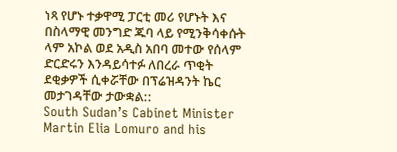ነጻ የሆኑ ተቃዋሚ ፓርቲ መሪ የሆኑት እና በስላማዊ መንግድ ጁባ ላይ የሚንቅሳቀሱት ላም አኮል ወደ አዲስ አበባ መተው የሰላም ድርድሩን እንዳይሳተፉ ለበረራ ጥቂት ደቂቃዎች ሲቀሯቸው በፕሬዝዳንት ኬር መታገዳቸው ታውቋል::
South Sudan’s Cabinet Minister Martin Elia Lomuro and his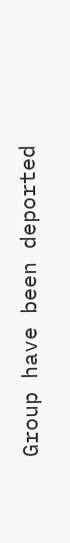Group have been deported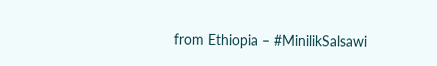from Ethiopia – #MinilikSalsawi